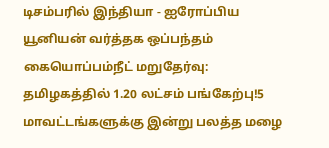டிசம்பரில் இந்தியா - ஐரோப்பிய யூனியன் வர்த்தக ஒப்பந்தம் கையொப்பம்நீட் மறுதேர்வு: தமிழகத்தில் 1.20 லட்சம் பங்கேற்பு!5 மாவட்டங்களுக்கு இன்று பலத்த மழை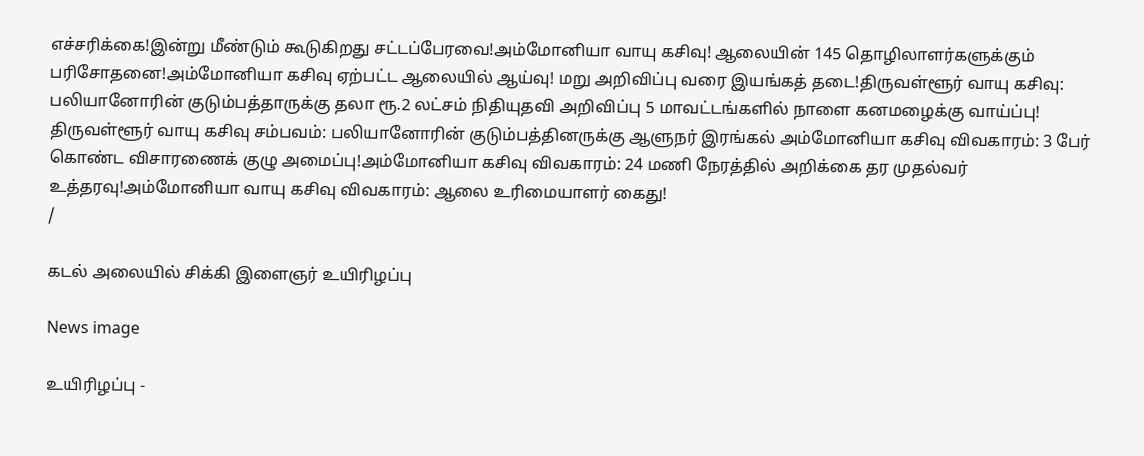எச்சரிக்கை!இன்று மீண்டும் கூடுகிறது சட்டப்பேரவை!அம்மோனியா வாயு கசிவு! ஆலையின் 145 தொழிலாளர்களுக்கும் பரிசோதனை!அம்மோனியா கசிவு ஏற்பட்ட ஆலையில் ஆய்வு! மறு அறிவிப்பு வரை இயங்கத் தடை!திருவள்ளூர் வாயு கசிவு: பலியானோரின் குடும்பத்தாருக்கு தலா ரூ.2 லட்சம் நிதியுதவி அறிவிப்பு 5 மாவட்டங்களில் நாளை கனமழைக்கு வாய்ப்பு! திருவள்ளூர் வாயு கசிவு சம்பவம்: பலியானோரின் குடும்பத்தினருக்கு ஆளுநர் இரங்கல் அம்மோனியா கசிவு விவகாரம்: 3 பேர் கொண்ட விசாரணைக் குழு அமைப்பு!அம்மோனியா கசிவு விவகாரம்: 24 மணி நேரத்தில் அறிக்கை தர முதல்வர் உத்தரவு!அம்மோனியா வாயு கசிவு விவகாரம்: ஆலை உரிமையாளர் கைது!
/

கடல் அலையில் சிக்கி இளைஞர் உயிரிழப்பு

News image

உயிரிழப்பு -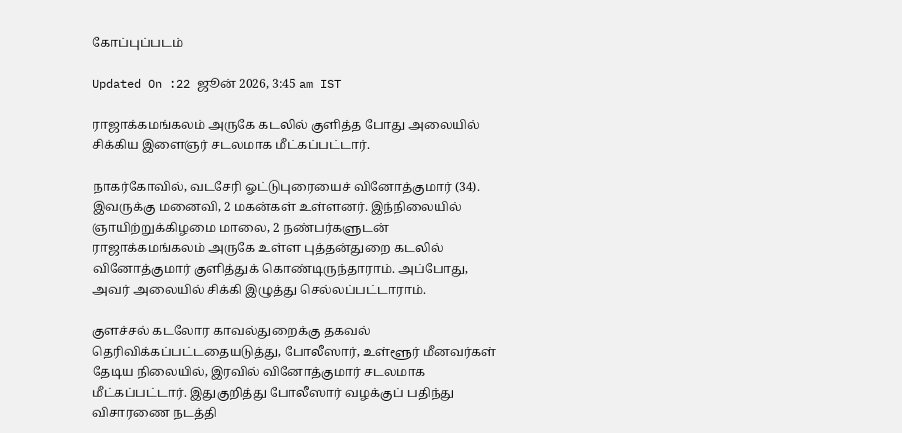கோப்புப்படம்

Updated On :22 ஜூன் 2026, 3:45 am IST

ராஜாக்கமங்கலம் அருகே கடலில் குளித்த போது அலையில் சிக்கிய இளைஞர் சடலமாக மீட்கப்பட்டார்.

நாகர்கோவில், வடசேரி ஓட்டுபுரையைச் வினோத்குமார் (34). இவருக்கு மனைவி, 2 மகன்கள் உள்ளனர். இந்நிலையில் ஞாயிற்றுக்கிழமை மாலை, 2 நண்பர்களுடன் ராஜாக்கமங்கலம் அருகே உள்ள புத்தன்துறை கடலில் வினோத்குமார் குளித்துக் கொண்டிருந்தாராம். அப்போது, அவர் அலையில் சிக்கி இழுத்து செல்லப்பட்டாராம்.

குளச்சல் கடலோர காவல்துறைக்கு தகவல் தெரிவிக்கப்பட்டதையடுத்து, போலீஸார், உள்ளூர் மீனவர்கள் தேடிய நிலையில், இரவில் வினோத்குமார் சடலமாக மீட்கப்பட்டார். இதுகுறித்து போலீஸார் வழக்குப் பதிந்து விசாரணை நடத்தி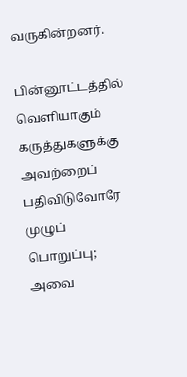வருகின்றனர்.

பின்னூட்டத்தில் வெளியாகும் கருத்துகளுக்கு அவற்றைப் பதிவிடுவோரே முழுப் பொறுப்பு; அவை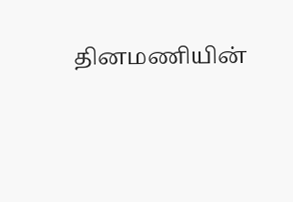தினமணியின்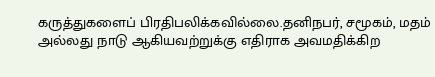கருத்துகளைப் பிரதிபலிக்கவில்லை.தனிநபர், சமூகம், மதம் அல்லது நாடு ஆகியவற்றுக்கு எதிராக அவமதிக்கிற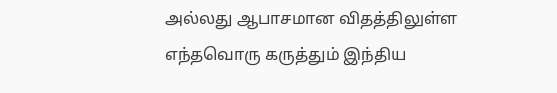அல்லது ஆபாசமான விதத்திலுள்ள எந்தவொரு கருத்தும் இந்திய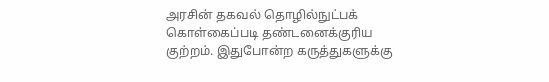அரசின் தகவல் தொழில்நுட்பக் கொள்கைப்படி தண்டனைக்குரிய குற்றம். இதுபோன்ற கருத்துகளுக்கு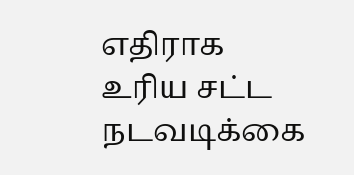எதிராக உரிய சட்ட நடவடிக்கை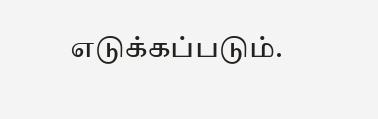எடுக்கப்படும்.